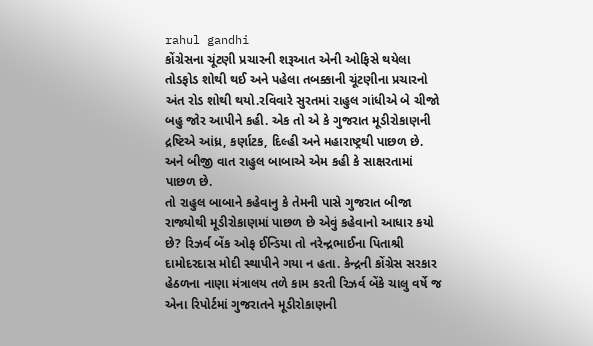rahul gandhi
કોંગ્રેસના ચૂંટણી પ્રચારની શરૂઆત એની ઓફિસે થયેલા તોડફોડ શોથી થઈ અને પહેલા તબક્કાની ચૂંટણીના પ્રચારનો અંત રોડ શોથી થયો.રવિવારે સુરતમાં રાહુલ ગાંધીએ બે ચીજો બહુ જોર આપીને કહી. એક તો એ કે ગુજરાત મૂડીરોકાણની દ્રષ્ટિએ આંધ્ર, કર્ણાટક, દિલ્હી અને મહારાષ્ટ્રથી પાછળ છે. અને બીજી વાત રાહુલ બાબાએ એમ કહી કે સાક્ષરતામાં પાછળ છે.
તો રાહુલ બાબાને કહેવાનુ કે તેમની પાસે ગુજરાત બીજા રાજ્યોથી મૂડીરોકાણમાં પાછળ છે એવું કહેવાનો આધાર કયો છે? રિઝર્વ બેંક ઓફ ઈન્ડિયા તો નરેન્દ્રભાઈના પિતાશ્રી દામોદરદાસ મોદી સ્થાપીને ગયા ન હતા. કેન્દ્રની કોંગ્રેસ સરકાર હેઠળના નાણા મંત્રાલય તળે કામ કરતી રિઝર્વ બેંકે ચાલુ વર્ષે જ એના રિપોર્ટમાં ગુજરાતને મૂડીરોકાણની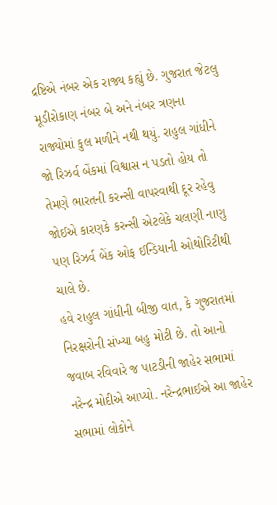દ્રષ્ટિએ નંબર એક રાજ્ય કહ્યું છે. ગુજરાત જેટલુ મૂડીરોકાણ નંબર બે અને નંબર ત્રણના રાજ્યોમાં કુલ મળીને નથી થયું. રાહુલ ગાંધીને જો રિઝર્વ બેંકમાં વિશ્વાસ ન પડતો હોય તો તેમણે ભારતની કરન્સી વાપરવાથી દૂર રહેવુ જોઈએ કારણકે કરન્સી એટલેકે ચલણી નાણુ પણ રિઝર્વ બેંક ઓફ ઈન્ડિયાની ઓથોરિટીથી ચાલે છે.
હવે રાહુલ ગાંધીની બીજી વાત, કે ગુજરાતમાં નિરક્ષરોની સંખ્યા બહુ મોટી છે. તો આનો જવાબ રવિવારે જ પાટડીની જાહેર સભામાં નરેન્દ્ર મોદીએ આપ્યો. નરેન્દ્રભાઈએ આ જાહેર સભામાં લોકોને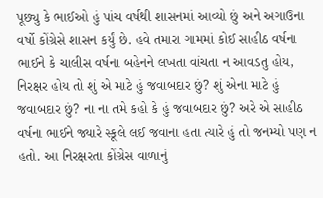પૂછ્યુ કે ભાઈઓ હું પાંચ વર્ષથી શાસનમાં આવ્યો છું અને અગાઉના વર્ષો કોંગ્રેસે શાસન કર્યું છે. હવે તમારા ગામમાં કોઈ સાહીઠ વર્ષના ભાઈને કે ચાલીસ વર્ષના બહેનને લખતા વાંચતા ન આવડતુ હોય, નિરક્ષર હોય તો શું એ માટે હું જવાબદાર છું? શું એના માટે હું જવાબદાર છું? ના ના તમે કહો કે હું જવાબદાર છું? અરે એ સાહીઠ વર્ષના ભાઈને જ્યારે સ્કૂલે લઈ જવાના હતા ત્યારે હું તો જનમ્યો પણ ન હતો. આ નિરક્ષરતા કોંગ્રેસ વાળાનું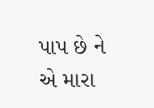પાપ છે ને એ મારા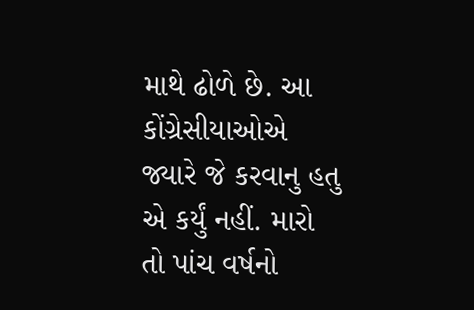માથે ઢોળે છે. આ કોંગ્રેસીયાઓએ જ્યારે જે કરવાનુ હતુ એ કર્યું નહીં. મારો તો પાંચ વર્ષનો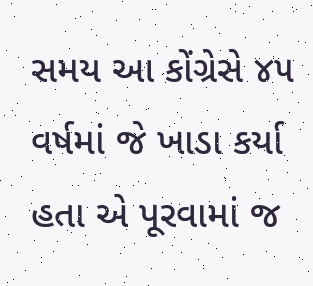સમય આ કોંગ્રેસે ૪૫ વર્ષમાં જે ખાડા કર્યા હતા એ પૂરવામાં જ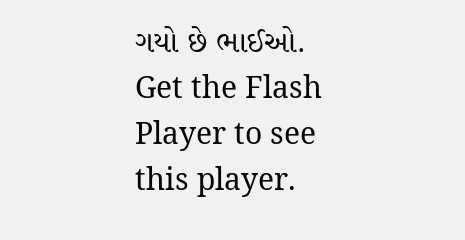ગયો છે ભાઈઓ.
Get the Flash Player to see this player.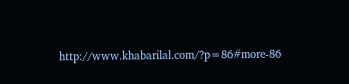http://www.khabarilal.com/?p=86#more-86